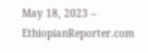May 18, 2023 – EthiopianReporter.com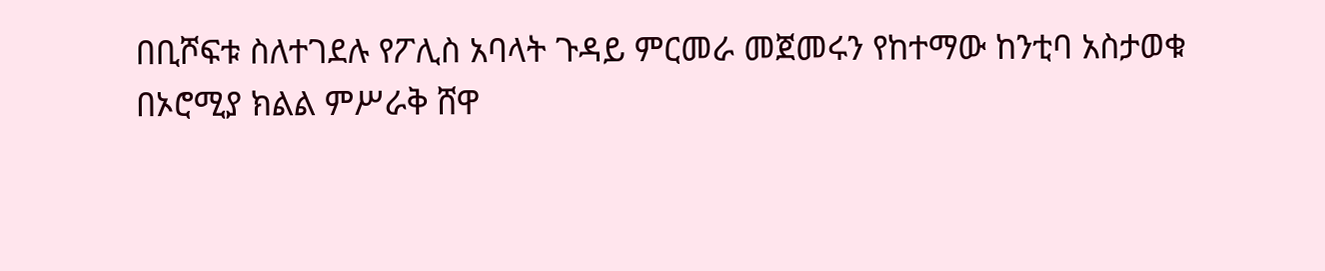በቢሾፍቱ ስለተገደሉ የፖሊስ አባላት ጉዳይ ምርመራ መጀመሩን የከተማው ከንቲባ አስታወቁ
በኦሮሚያ ክልል ምሥራቅ ሸዋ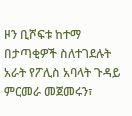ዞን ቢሾፍቱ ከተማ በታጣቂዎች ስለተገደሉት አራት የፖሊስ አባላት ጉዳይ ምርመራ መጀመሩን፣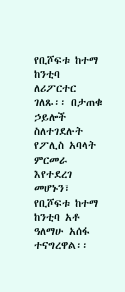የቢሾፍቱ ከተማ ከንቲባ ለሪፖርተር ገለጹ፡፡ በታጠቁ ኃይሎች ስለተገደሉት የፖሊስ አባላት ምርመራ እየተደረገ መሆኑን፣ የቢሾፍቱ ከተማ ከንቲባ አቶ ዓለማሁ አሰፋ ተናግረዋል፡፡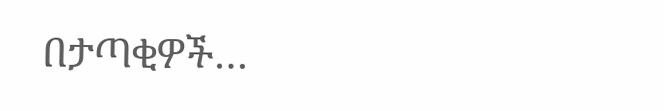በታጣቂዎች…